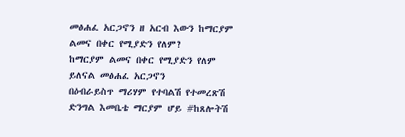መፅሐፈ አርጋኖን ዘ አርብ እውን ከማርያም ልመና በቀር የሚያድን የለም?
ከማርያም ልመና በቀር የሚያድን የለም ይለናል መፅሐፈ አርጋኖን
በዕብራይስጥ ማሪሃም የተባልሽ የተመረጽሽ ድንግል እመቤቴ ማርያም ሆይ #ከጸሎትሽ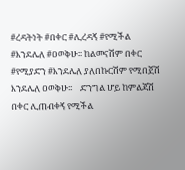#ረዳትነት #በቀር #ሊረዳኝ #የሚችል #እንደሌለ #ዐወቅሁ፡፡ ከልመናሽም በቀር #የሚያድን #እንደሌለ ያለበኩርሽም የሚበጀሽ እንደሌለ ዐወቅሁ፡፡    ድንግል ሆይ ከምልጃሽ በቀር ሊጠብቀኝ የሚችል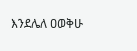እንደሌለ ዐወቅሁ